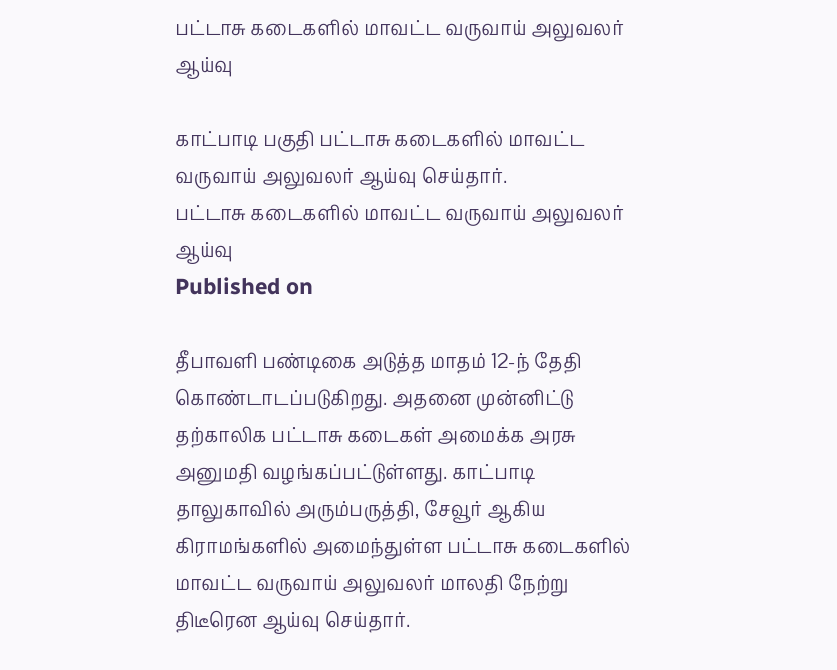பட்டாசு கடைகளில் மாவட்ட வருவாய் அலுவலர் ஆய்வு

காட்பாடி பகுதி பட்டாசு கடைகளில் மாவட்ட வருவாய் அலுவலர் ஆய்வு செய்தார்.
பட்டாசு கடைகளில் மாவட்ட வருவாய் அலுவலர் ஆய்வு
Published on

தீபாவளி பண்டிகை அடுத்த மாதம் 12-ந் தேதி கொண்டாடப்படுகிறது. அதனை முன்னிட்டு தற்காலிக பட்டாசு கடைகள் அமைக்க அரசு அனுமதி வழங்கப்பட்டுள்ளது. காட்பாடி தாலுகாவில் அரும்பருத்தி, சேவூர் ஆகிய கிராமங்களில் அமைந்துள்ள பட்டாசு கடைகளில் மாவட்ட வருவாய் அலுவலர் மாலதி நேற்று திடீரென ஆய்வு செய்தார்.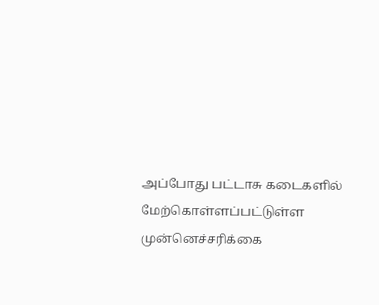அப்போது பட்டாசு கடைகளில் மேற்கொள்ளப்பட்டுள்ள முன்னெச்சரிக்கை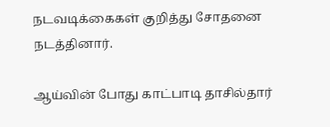நடவடிக்கைகள் குறித்து சோதனை நடத்தினார்.

ஆய்வின் போது காட்பாடி தாசில்தார்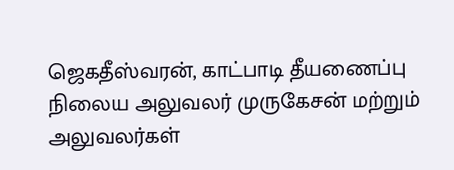ஜெகதீஸ்வரன், காட்பாடி தீயணைப்பு நிலைய அலுவலர் முருகேசன் மற்றும் அலுவலர்கள்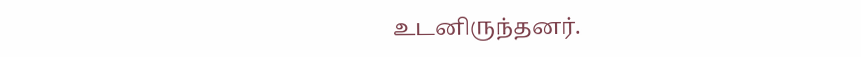உடனிருந்தனர்.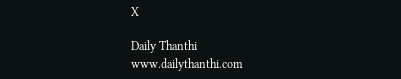X

Daily Thanthi
www.dailythanthi.com